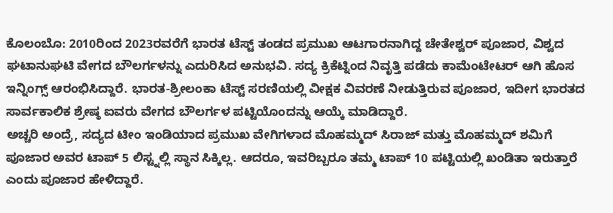ಕೊಲಂಬೊ: 2010ರಿಂದ 2023ರವರೆಗೆ ಭಾರತ ಟೆಸ್ಟ್ ತಂಡದ ಪ್ರಮುಖ ಆಟಗಾರನಾಗಿದ್ದ ಚೇತೇಶ್ವರ್ ಪೂಜಾರ, ವಿಶ್ವದ ಘಟಾನುಘಟಿ ವೇಗದ ಬೌಲರ್ಗಳನ್ನು ಎದುರಿಸಿದ ಅನುಭವಿ. ಸದ್ಯ ಕ್ರಿಕೆಟ್ನಿಂದ ನಿವೃತ್ತಿ ಪಡೆದು ಕಾಮೆಂಟೇಟರ್ ಆಗಿ ಹೊಸ ಇನ್ನಿಂಗ್ಸ್ ಆರಂಭಿಸಿದ್ದಾರೆ. ಭಾರತ-ಶ್ರೀಲಂಕಾ ಟೆಸ್ಟ್ ಸರಣಿಯಲ್ಲಿ ವೀಕ್ಷಕ ವಿವರಣೆ ನೀಡುತ್ತಿರುವ ಪೂಜಾರ, ಇದೀಗ ಭಾರತದ ಸಾರ್ವಕಾಲಿಕ ಶ್ರೇಷ್ಠ ಐವರು ವೇಗದ ಬೌಲರ್ಗಳ ಪಟ್ಟಿಯೊಂದನ್ನು ಆಯ್ಕೆ ಮಾಡಿದ್ದಾರೆ.
ಅಚ್ಚರಿ ಅಂದ್ರೆ, ಸದ್ಯದ ಟೀಂ ಇಂಡಿಯಾದ ಪ್ರಮುಖ ವೇಗಿಗಳಾದ ಮೊಹಮ್ಮದ್ ಸಿರಾಜ್ ಮತ್ತು ಮೊಹಮ್ಮದ್ ಶಮಿಗೆ ಪೂಜಾರ ಅವರ ಟಾಪ್ 5 ಲಿಸ್ಟ್ನಲ್ಲಿ ಸ್ಥಾನ ಸಿಕ್ಕಿಲ್ಲ. ಆದರೂ, ಇವರಿಬ್ಬರೂ ತಮ್ಮ ಟಾಪ್ 10 ಪಟ್ಟಿಯಲ್ಲಿ ಖಂಡಿತಾ ಇರುತ್ತಾರೆ ಎಂದು ಪೂಜಾರ ಹೇಳಿದ್ದಾರೆ.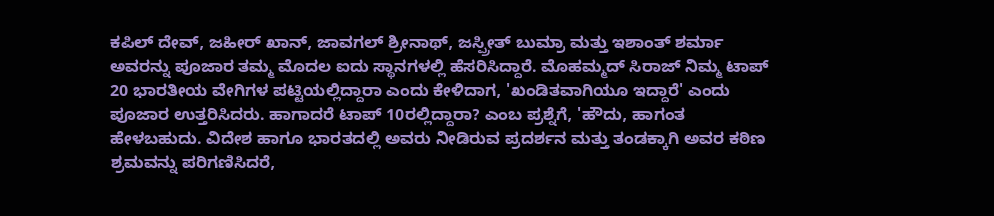ಕಪಿಲ್ ದೇವ್, ಜಹೀರ್ ಖಾನ್, ಜಾವಗಲ್ ಶ್ರೀನಾಥ್, ಜಸ್ಪ್ರೀತ್ ಬುಮ್ರಾ ಮತ್ತು ಇಶಾಂತ್ ಶರ್ಮಾ ಅವರನ್ನು ಪೂಜಾರ ತಮ್ಮ ಮೊದಲ ಐದು ಸ್ಥಾನಗಳಲ್ಲಿ ಹೆಸರಿಸಿದ್ದಾರೆ. ಮೊಹಮ್ಮದ್ ಸಿರಾಜ್ ನಿಮ್ಮ ಟಾಪ್ 20 ಭಾರತೀಯ ವೇಗಿಗಳ ಪಟ್ಟಿಯಲ್ಲಿದ್ದಾರಾ ಎಂದು ಕೇಳಿದಾಗ, 'ಖಂಡಿತವಾಗಿಯೂ ಇದ್ದಾರೆ' ಎಂದು ಪೂಜಾರ ಉತ್ತರಿಸಿದರು. ಹಾಗಾದರೆ ಟಾಪ್ 10ರಲ್ಲಿದ್ದಾರಾ? ಎಂಬ ಪ್ರಶ್ನೆಗೆ, 'ಹೌದು, ಹಾಗಂತ ಹೇಳಬಹುದು. ವಿದೇಶ ಹಾಗೂ ಭಾರತದಲ್ಲಿ ಅವರು ನೀಡಿರುವ ಪ್ರದರ್ಶನ ಮತ್ತು ತಂಡಕ್ಕಾಗಿ ಅವರ ಕಠಿಣ ಶ್ರಮವನ್ನು ಪರಿಗಣಿಸಿದರೆ,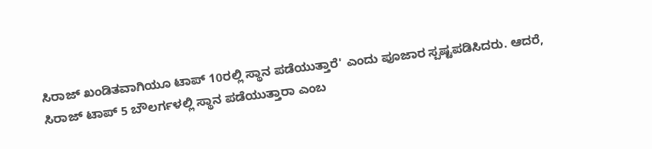ಸಿರಾಜ್ ಖಂಡಿತವಾಗಿಯೂ ಟಾಪ್ 10ರಲ್ಲಿ ಸ್ಥಾನ ಪಡೆಯುತ್ತಾರೆ' ಎಂದು ಪೂಜಾರ ಸ್ಪಷ್ಟಪಡಿಸಿದರು. ಆದರೆ, ಸಿರಾಜ್ ಟಾಪ್ 5 ಬೌಲರ್ಗಳಲ್ಲಿ ಸ್ಥಾನ ಪಡೆಯುತ್ತಾರಾ ಎಂಬ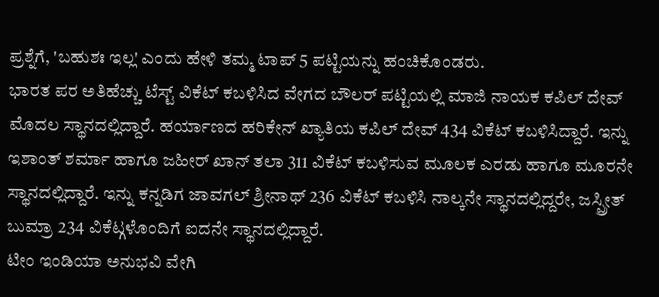ಪ್ರಶ್ನೆಗೆ, 'ಬಹುಶಃ ಇಲ್ಲ' ಎಂದು ಹೇಳಿ ತಮ್ಮ ಟಾಪ್ 5 ಪಟ್ಟಿಯನ್ನು ಹಂಚಿಕೊಂಡರು.
ಭಾರತ ಪರ ಅತಿಹೆಚ್ಚು ಟೆಸ್ಟ್ ವಿಕೆಟ್ ಕಬಳಿಸಿದ ವೇಗದ ಬೌಲರ್ ಪಟ್ಟಿಯಲ್ಲಿ ಮಾಜಿ ನಾಯಕ ಕಪಿಲ್ ದೇವ್ ಮೊದಲ ಸ್ಥಾನದಲ್ಲಿದ್ದಾರೆ. ಹರ್ಯಾಣದ ಹರಿಕೇನ್ ಖ್ಯಾತಿಯ ಕಪಿಲ್ ದೇವ್ 434 ವಿಕೆಟ್ ಕಬಳಿಸಿದ್ದಾರೆ. ಇನ್ನು ಇಶಾಂತ್ ಶರ್ಮಾ ಹಾಗೂ ಜಹೀರ್ ಖಾನ್ ತಲಾ 311 ವಿಕೆಟ್ ಕಬಳಿಸುವ ಮೂಲಕ ಎರಡು ಹಾಗೂ ಮೂರನೇ ಸ್ಥಾನದಲ್ಲಿದ್ದಾರೆ. ಇನ್ನು ಕನ್ನಡಿಗ ಜಾವಗಲ್ ಶ್ರೀನಾಥ್ 236 ವಿಕೆಟ್ ಕಬಳಿಸಿ ನಾಲ್ಕನೇ ಸ್ಥಾನದಲ್ಲಿದ್ದರೇ, ಜಸ್ಪ್ರೀತ್ ಬುಮ್ರಾ 234 ವಿಕೆಟ್ಗಳೊಂದಿಗೆ ಐದನೇ ಸ್ಥಾನದಲ್ಲಿದ್ದಾರೆ.
ಟೀಂ ಇಂಡಿಯಾ ಅನುಭವಿ ವೇಗಿ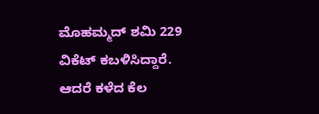ಮೊಹಮ್ಮದ್ ಶಮಿ 229 ವಿಕೆಟ್ ಕಬಳಿಸಿದ್ದಾರೆ. ಆದರೆ ಕಳೆದ ಕೆಲ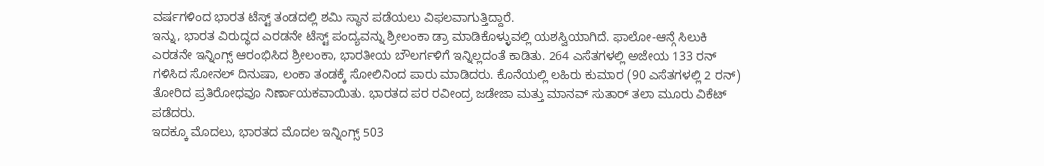ವರ್ಷಗಳಿಂದ ಭಾರತ ಟೆಸ್ಟ್ ತಂಡದಲ್ಲಿ ಶಮಿ ಸ್ಥಾನ ಪಡೆಯಲು ವಿಫಲವಾಗುತ್ತಿದ್ದಾರೆ.
ಇನ್ನು, ಭಾರತ ವಿರುದ್ಧದ ಎರಡನೇ ಟೆಸ್ಟ್ ಪಂದ್ಯವನ್ನು ಶ್ರೀಲಂಕಾ ಡ್ರಾ ಮಾಡಿಕೊಳ್ಳುವಲ್ಲಿ ಯಶಸ್ವಿಯಾಗಿದೆ. ಫಾಲೋ-ಆನ್ಗೆ ಸಿಲುಕಿ ಎರಡನೇ ಇನ್ನಿಂಗ್ಸ್ ಆರಂಭಿಸಿದ ಶ್ರೀಲಂಕಾ, ಭಾರತೀಯ ಬೌಲರ್ಗಳಿಗೆ ಇನ್ನಿಲ್ಲದಂತೆ ಕಾಡಿತು. 264 ಎಸೆತಗಳಲ್ಲಿ ಅಜೇಯ 133 ರನ್ ಗಳಿಸಿದ ಸೋನಲ್ ದಿನುಷಾ, ಲಂಕಾ ತಂಡಕ್ಕೆ ಸೋಲಿನಿಂದ ಪಾರು ಮಾಡಿದರು. ಕೊನೆಯಲ್ಲಿ ಲಹಿರು ಕುಮಾರ (90 ಎಸೆತಗಳಲ್ಲಿ 2 ರನ್) ತೋರಿದ ಪ್ರತಿರೋಧವೂ ನಿರ್ಣಾಯಕವಾಯಿತು. ಭಾರತದ ಪರ ರವೀಂದ್ರ ಜಡೇಜಾ ಮತ್ತು ಮಾನವ್ ಸುತಾರ್ ತಲಾ ಮೂರು ವಿಕೆಟ್ ಪಡೆದರು.
ಇದಕ್ಕೂ ಮೊದಲು, ಭಾರತದ ಮೊದಲ ಇನ್ನಿಂಗ್ಸ್ 503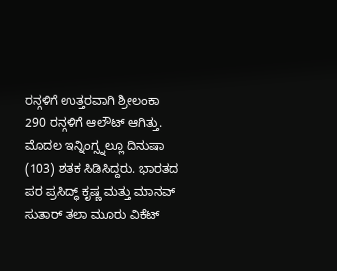ರನ್ಗಳಿಗೆ ಉತ್ತರವಾಗಿ ಶ್ರೀಲಂಕಾ 290 ರನ್ಗಳಿಗೆ ಆಲೌಟ್ ಆಗಿತ್ತು. ಮೊದಲ ಇನ್ನಿಂಗ್ಸ್ನಲ್ಲೂ ದಿನುಷಾ (103) ಶತಕ ಸಿಡಿಸಿದ್ದರು. ಭಾರತದ ಪರ ಪ್ರಸಿದ್ಧ್ ಕೃಷ್ಣ ಮತ್ತು ಮಾನವ್ ಸುತಾರ್ ತಲಾ ಮೂರು ವಿಕೆಟ್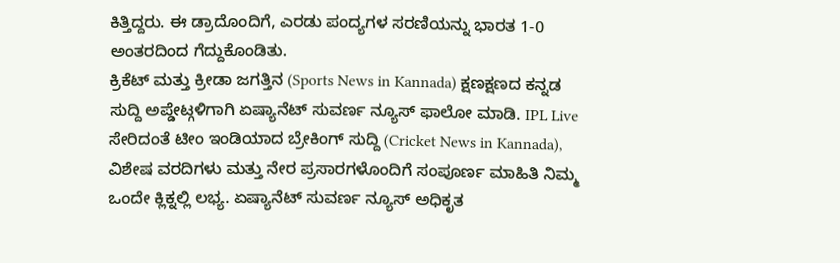ಕಿತ್ತಿದ್ದರು. ಈ ಡ್ರಾದೊಂದಿಗೆ, ಎರಡು ಪಂದ್ಯಗಳ ಸರಣಿಯನ್ನು ಭಾರತ 1-0 ಅಂತರದಿಂದ ಗೆದ್ದುಕೊಂಡಿತು.
ಕ್ರಿಕೆಟ್ ಮತ್ತು ಕ್ರೀಡಾ ಜಗತ್ತಿನ (Sports News in Kannada) ಕ್ಷಣಕ್ಷಣದ ಕನ್ನಡ ಸುದ್ದಿ ಅಪ್ಡೇಟ್ಗಳಿಗಾಗಿ ಏಷ್ಯಾನೆಟ್ ಸುವರ್ಣ ನ್ಯೂಸ್ ಫಾಲೋ ಮಾಡಿ. IPL Live ಸೇರಿದಂತೆ ಟೀಂ ಇಂಡಿಯಾದ ಬ್ರೇಕಿಂಗ್ ಸುದ್ದಿ (Cricket News in Kannada), ವಿಶೇಷ ವರದಿಗಳು ಮತ್ತು ನೇರ ಪ್ರಸಾರಗಳೊಂದಿಗೆ ಸಂಪೂರ್ಣ ಮಾಹಿತಿ ನಿಮ್ಮ ಒಂದೇ ಕ್ಲಿಕ್ನಲ್ಲಿ ಲಭ್ಯ. ಏಷ್ಯಾನೆಟ್ ಸುವರ್ಣ ನ್ಯೂಸ್ ಅಧಿಕೃತ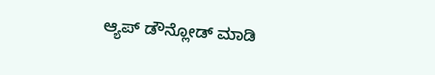ಆ್ಯಪ್ ಡೌನ್ಲೋಡ್ ಮಾಡಿ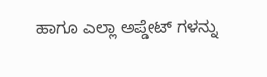ಹಾಗೂ ಎಲ್ಲಾ ಅಪ್ಡೇಟ್ ಗಳನ್ನು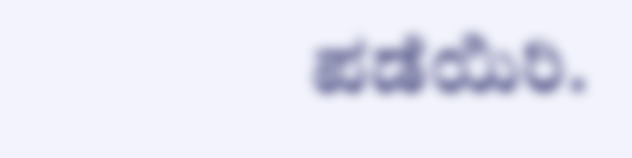ಪಡೆಯಿರಿ.